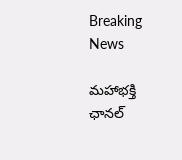Breaking News

మహాభక్తి ఛానల్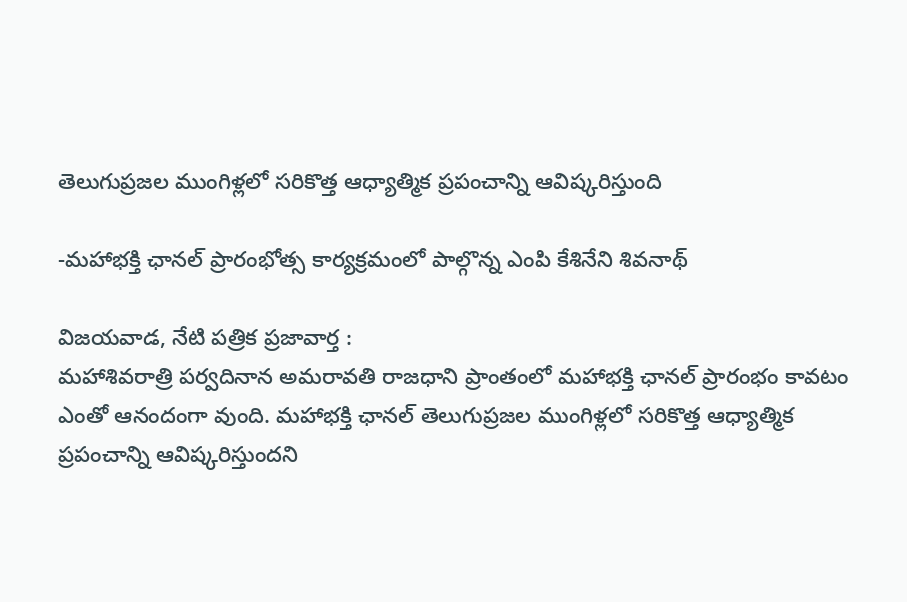తెలుగుప్రజల ముంగిళ్లలో సరికొత్త ఆధ్యాత్మిక ప్రపంచాన్ని ఆవిష్క‌రిస్తుంది

-మ‌హాభ‌క్తి ఛాన‌ల్ ప్రారంభోత్స కార్య‌క్ర‌మంలో పాల్గొన్న ఎంపి కేశినేని శివ‌నాథ్

విజయవాడ, నేటి పత్రిక ప్రజావార్త :
మ‌హాశివ‌రాత్రి ప‌ర్వ‌దినాన‌ అమ‌రావ‌తి రాజ‌ధాని ప్రాంతంలో మహాభక్తి ఛానల్ ప్రారంభం కావ‌టం ఎంతో ఆనందంగా వుంది. మహాభక్తి ఛానల్ తెలుగుప్రజల ముంగిళ్లలో సరికొత్త ఆధ్యాత్మిక ప్రపంచాన్ని ఆవిష్క‌రిస్తుందని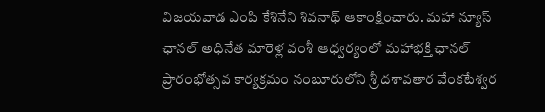విజ‌య‌వాడ ఎంపి కేశినేని శివ‌నాథ్ ఆకాంక్షించారు. మ‌హా న్యూస్ ఛానల్ అధినేత మారెళ్ల వంశీ ఆధ్వ‌ర్యంలో మహాభక్తి ఛానల్ ప్రారంభోత్స‌వ కార్య‌క్ర‌మం నంబూరులోని శ్రీ దశావతార వేంకటేశ్వర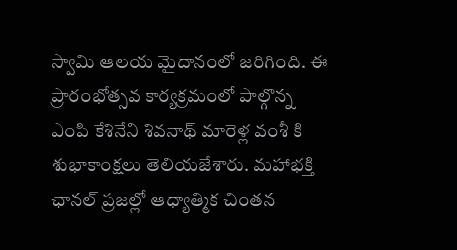స్వామి ఆల‌య మైదానంలో జ‌రిగింది. ఈ ప్రారంభోత్స‌వ కార్య‌క్ర‌మంలో పాల్గొన్న ఎంపి కేశినేని శివ‌నాథ్ మారెళ్ల వంశీ కి శుభాకాంక్ష‌లు తెలియ‌జేశారు. మ‌హాభ‌క్తి ఛాన‌ల్ ప్ర‌జ‌ల్లో ఆధ్యాత్మిక చింతన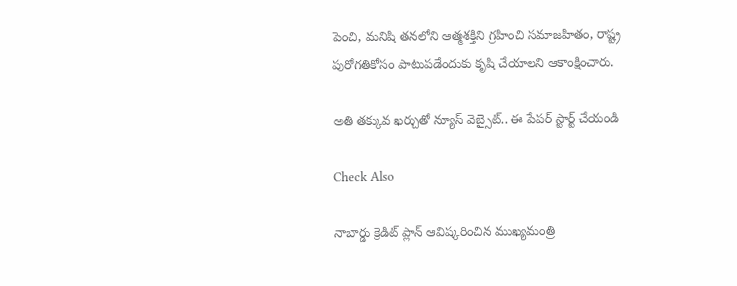పెంచి, మనిషి తనలోని ఆత్మశక్తిని గ్రహించి సమాజహితం, రాష్ట్ర పురోగతికోసం పాటుపడేందుకు కృషి చేయాల‌ని ఆకాంక్షించారు.

అతి తక్కువ ఖర్చుతో న్యూస్ వెబ్సైట్.. ఈ పేపర్ స్టార్ట్ చేయండి

Check Also

నాబార్డు క్రెడిట్ ప్లాన్ ఆవిష్కరించిన ముఖ్యమంత్రి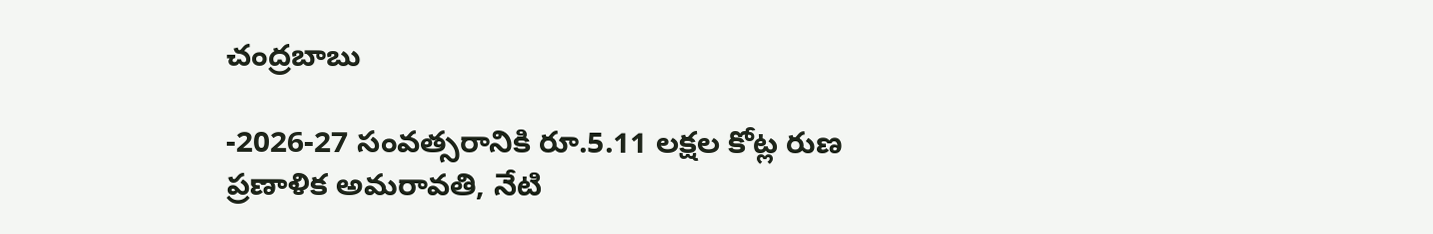చంద్రబాబు

-2026-27 సంవత్సరానికి రూ.5.11 లక్షల కోట్ల రుణ ప్రణాళిక అమరావతి, నేటి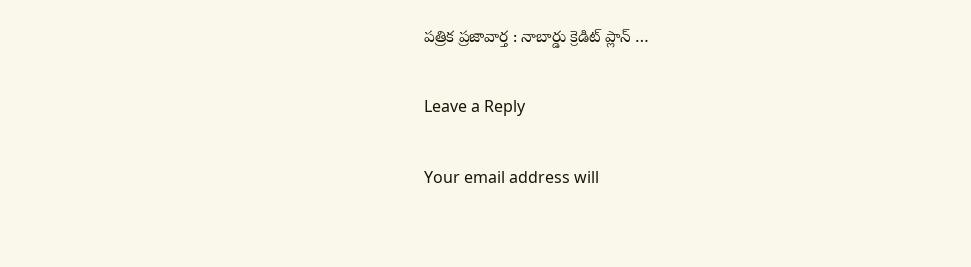పత్రిక ప్రజావార్త : నాబార్డు క్రెడిట్ ప్లాన్ …

Leave a Reply

Your email address will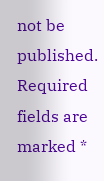not be published. Required fields are marked *